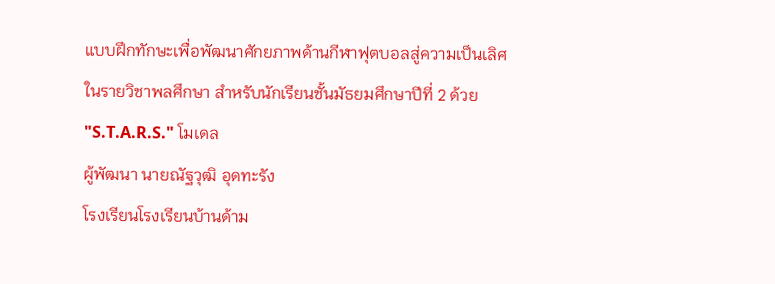แบบฝึกทักษะเพื่อพัฒนาศักยภาพด้านกีฬาฟุตบอลสู่ความเป็นเลิศ ในรายวิชาพลศึกษา สำหรับนักเรียนชั้นมัธยมศึกษาปีที่ 2 ด้วย "S.T.A.R.S." โมเดล
ผู้พัฒนา นายณัฐวุฒิ อุดทะรัง
โรงเรียนโรงเรียนบ้านด้าม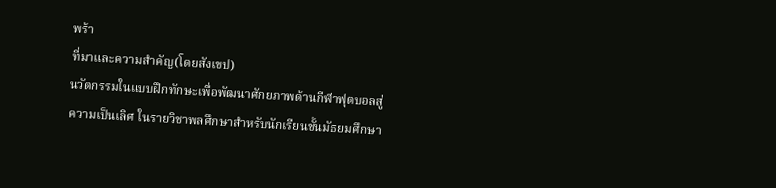พร้า
ที่มาและความสำคัญ(โดยสังเขป)
นวัตกรรมในแบบฝึกทักษะเพื่อพัฒนาศักยภาพด้านกีฬาฟุตบอลสู่ความเป็นเลิศ ในรายวิชาพลศึกษาสำหรับนักเรียนชั้นมัธยมศึกษา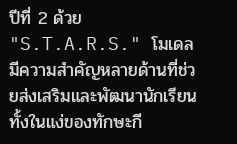ปีที่ 2 ด้วย "S.T.A.R.S." โมเดล
มีความสำคัญหลายด้านที่ช่วยส่งเสริมและพัฒนานักเรียนทั้งในแง่ของทักษะกี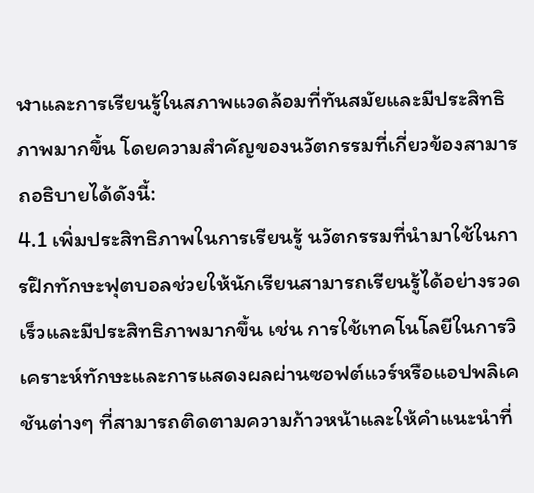ฬาและการเรียนรู้ในสภาพแวดล้อมที่ทันสมัยและมีประสิทธิภาพมากขึ้น โดยความสำคัญของนวัตกรรมที่เกี่ยวข้องสามารถอธิบายได้ดังนี้:
4.1 เพิ่มประสิทธิภาพในการเรียนรู้ นวัตกรรมที่นำมาใช้ในการฝึกทักษะฟุตบอลช่วยให้นักเรียนสามารถเรียนรู้ได้อย่างรวดเร็วและมีประสิทธิภาพมากขึ้น เช่น การใช้เทคโนโลยีในการวิเคราะห์ทักษะและการแสดงผลผ่านซอฟต์แวร์หรือแอปพลิเคชันต่างๆ ที่สามารถติดตามความก้าวหน้าและให้คำแนะนำที่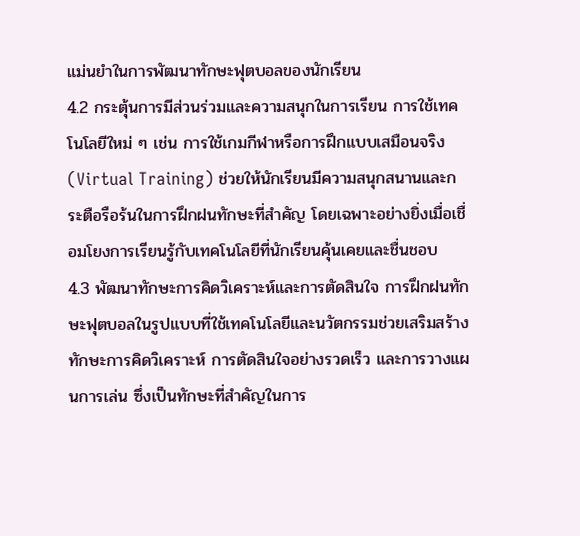แม่นยำในการพัฒนาทักษะฟุตบอลของนักเรียน
4.2 กระตุ้นการมีส่วนร่วมและความสนุกในการเรียน การใช้เทคโนโลยีใหม่ ๆ เช่น การใช้เกมกีฬาหรือการฝึกแบบเสมือนจริง (Virtual Training) ช่วยให้นักเรียนมีความสนุกสนานและกระตือรือร้นในการฝึกฝนทักษะที่สำคัญ โดยเฉพาะอย่างยิ่งเมื่อเชื่อมโยงการเรียนรู้กับเทคโนโลยีที่นักเรียนคุ้นเคยและชื่นชอบ
4.3 พัฒนาทักษะการคิดวิเคราะห์และการตัดสินใจ การฝึกฝนทักษะฟุตบอลในรูปแบบที่ใช้เทคโนโลยีและนวัตกรรมช่วยเสริมสร้างทักษะการคิดวิเคราะห์ การตัดสินใจอย่างรวดเร็ว และการวางแผนการเล่น ซึ่งเป็นทักษะที่สำคัญในการ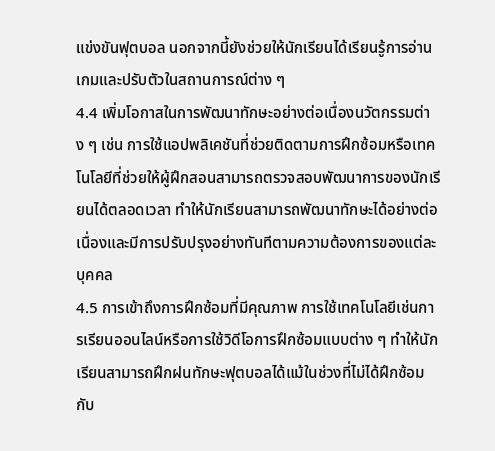แข่งขันฟุตบอล นอกจากนี้ยังช่วยให้นักเรียนได้เรียนรู้การอ่านเกมและปรับตัวในสถานการณ์ต่าง ๆ
4.4 เพิ่มโอกาสในการพัฒนาทักษะอย่างต่อเนื่องนวัตกรรมต่าง ๆ เช่น การใช้แอปพลิเคชันที่ช่วยติดตามการฝึกซ้อมหรือเทคโนโลยีที่ช่วยให้ผู้ฝึกสอนสามารถตรวจสอบพัฒนาการของนักเรียนได้ตลอดเวลา ทำให้นักเรียนสามารถพัฒนาทักษะได้อย่างต่อเนื่องและมีการปรับปรุงอย่างทันทีตามความต้องการของแต่ละบุคคล
4.5 การเข้าถึงการฝึกซ้อมที่มีคุณภาพ การใช้เทคโนโลยีเช่นการเรียนออนไลน์หรือการใช้วิดีโอการฝึกซ้อมแบบต่าง ๆ ทำให้นักเรียนสามารถฝึกฝนทักษะฟุตบอลได้แม้ในช่วงที่ไม่ได้ฝึกซ้อมกับ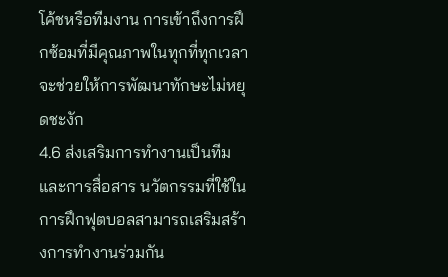โค้ชหรือทีมงาน การเข้าถึงการฝึกซ้อมที่มีคุณภาพในทุกที่ทุกเวลาจะช่วยให้การพัฒนาทักษะไม่หยุดชะงัก
4.6 ส่งเสริมการทำงานเป็นทีมและการสื่อสาร นวัตกรรมที่ใช้ในการฝึกฟุตบอลสามารถเสริมสร้างการทำงานร่วมกัน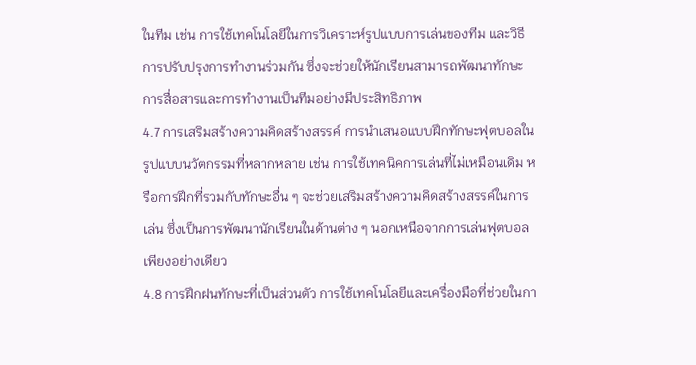ในทีม เช่น การใช้เทคโนโลยีในการวิเคราะห์รูปแบบการเล่นของทีม และวิธีการปรับปรุงการทำงานร่วมกัน ซึ่งจะช่วยให้นักเรียนสามารถพัฒนาทักษะการสื่อสารและการทำงานเป็นทีมอย่างมีประสิทธิภาพ
4.7 การเสริมสร้างความคิดสร้างสรรค์ การนำเสนอแบบฝึกทักษะฟุตบอลในรูปแบบนวัตกรรมที่หลากหลาย เช่น การใช้เทคนิคการเล่นที่ไม่เหมือนเดิม หรือการฝึกที่รวมกับทักษะอื่น ๆ จะช่วยเสริมสร้างความคิดสร้างสรรค์ในการเล่น ซึ่งเป็นการพัฒนานักเรียนในด้านต่าง ๆ นอกเหนือจากการเล่นฟุตบอลเพียงอย่างเดียว
4.8 การฝึกฝนทักษะที่เป็นส่วนตัว การใช้เทคโนโลยีและเครื่องมือที่ช่วยในกา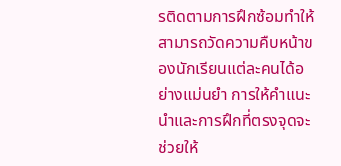รติดตามการฝึกซ้อมทำให้สามารถวัดความคืบหน้าของนักเรียนแต่ละคนได้อย่างแม่นยำ การให้คำแนะนำและการฝึกที่ตรงจุดจะช่วยให้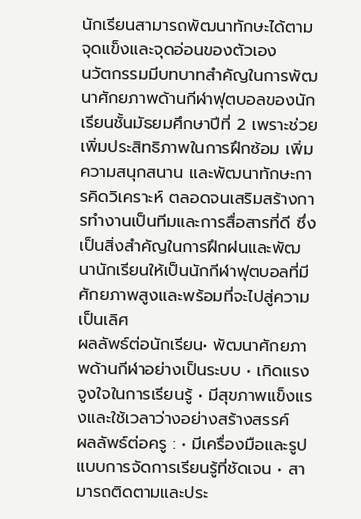นักเรียนสามารถพัฒนาทักษะได้ตามจุดแข็งและจุดอ่อนของตัวเอง
นวัตกรรมมีบทบาทสำคัญในการพัฒนาศักยภาพด้านกีฬาฟุตบอลของนักเรียนชั้นมัธยมศึกษาปีที่ 2 เพราะช่วยเพิ่มประสิทธิภาพในการฝึกซ้อม เพิ่มความสนุกสนาน และพัฒนาทักษะการคิดวิเคราะห์ ตลอดจนเสริมสร้างการทำงานเป็นทีมและการสื่อสารที่ดี ซึ่งเป็นสิ่งสำคัญในการฝึกฝนและพัฒนานักเรียนให้เป็นนักกีฬาฟุตบอลที่มีศักยภาพสูงและพร้อมที่จะไปสู่ความเป็นเลิศ
ผลลัพธ์ต่อนักเรียน• พัฒนาศักยภาพด้านกีฬาอย่างเป็นระบบ • เกิดแรงจูงใจในการเรียนรู้ • มีสุขภาพแข็งแรงและใช้เวลาว่างอย่างสร้างสรรค์
ผลลัพธ์ต่อครู : • มีเครื่องมือและรูปแบบการจัดการเรียนรู้ที่ชัดเจน • สามารถติดตามและประ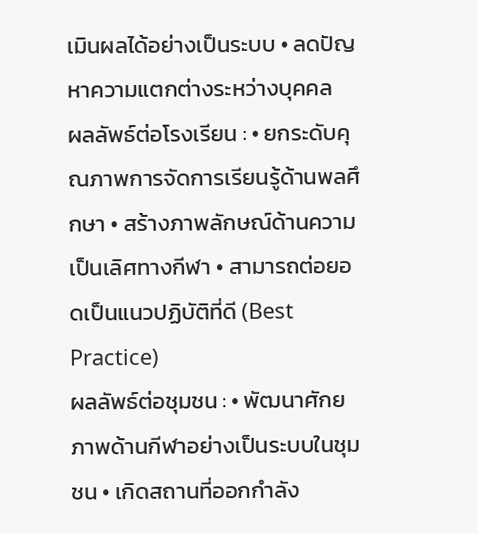เมินผลได้อย่างเป็นระบบ • ลดปัญหาความแตกต่างระหว่างบุคคล
ผลลัพธ์ต่อโรงเรียน : • ยกระดับคุณภาพการจัดการเรียนรู้ด้านพลศึกษา • สร้างภาพลักษณ์ด้านความเป็นเลิศทางกีฬา • สามารถต่อยอดเป็นแนวปฏิบัติที่ดี (Best Practice)
ผลลัพธ์ต่อชุมชน : • พัฒนาศักยภาพด้านกีฬาอย่างเป็นระบบในชุมชน • เกิดสถานที่ออกกำลัง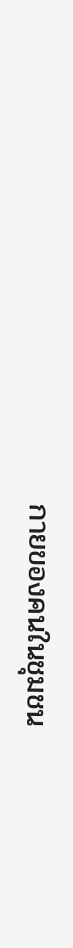กายของคนในชุมชน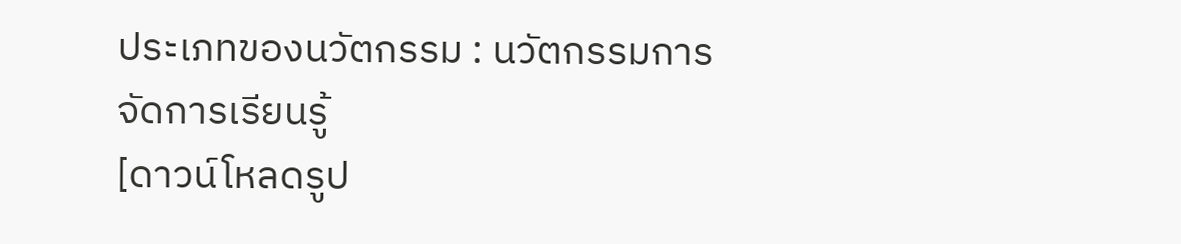ประเภทของนวัตกรรม : นวัตกรรมการจัดการเรียนรู้
[ดาวน์โหลดรูป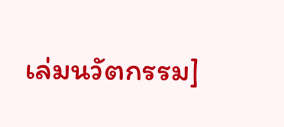เล่มนวัตกรรม]